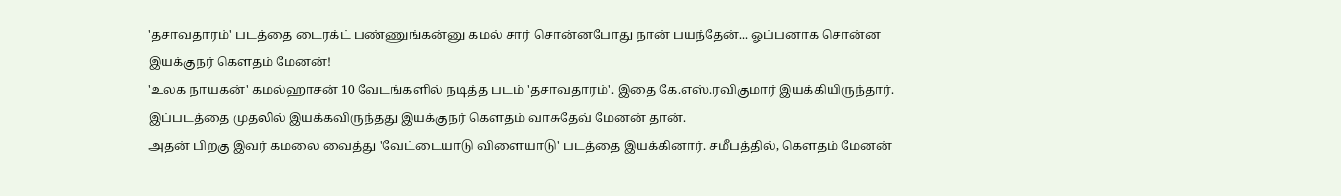'தசாவதாரம்' படத்தை டைரக்ட் பண்ணுங்கன்னு கமல் சார் சொன்னபோது நான் பயந்தேன்... ஓப்பனாக சொன்ன இயக்குநர் கெளதம் மேனன்!
'உலக நாயகன்' கமல்ஹாசன் 10 வேடங்களில் நடித்த படம் 'தசாவதாரம்'. இதை கே.எஸ்.ரவிகுமார் இயக்கியிருந்தார். இப்படத்தை முதலில் இயக்கவிருந்தது இயக்குநர் கௌதம் வாசுதேவ் மேனன் தான்.
அதன் பிறகு இவர் கமலை வைத்து 'வேட்டையாடு விளையாடு' படத்தை இயக்கினார். சமீபத்தில், கெளதம் மேனன்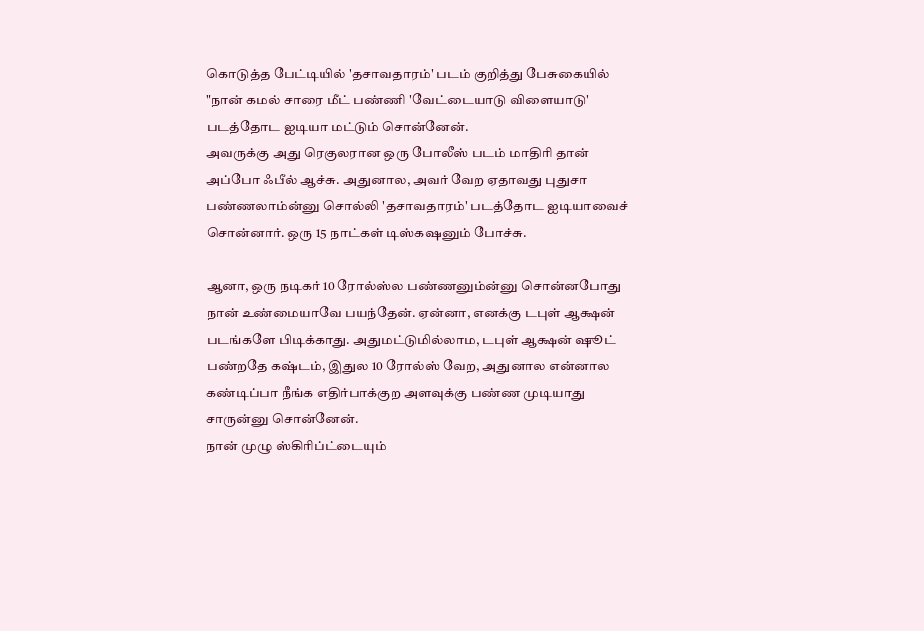கொடுத்த பேட்டியில் 'தசாவதாரம்' படம் குறித்து பேசுகையில் "நான் கமல் சாரை மீட் பண்ணி 'வேட்டையாடு விளையாடு' படத்தோட ஐடியா மட்டும் சொன்னேன்.
அவருக்கு அது ரெகுலரான ஒரு போலீஸ் படம் மாதிரி தான் அப்போ ஃபீல் ஆச்சு. அதுனால, அவர் வேற ஏதாவது புதுசா பண்ணலாம்ன்னு சொல்லி 'தசாவதாரம்' படத்தோட ஐடியாவைச் சொன்னார். ஒரு 15 நாட்கள் டிஸ்கஷனும் போச்சு.

ஆனா, ஒரு நடிகர் 10 ரோல்ஸ்ல பண்ணனும்ன்னு சொன்னபோது நான் உண்மையாவே பயந்தேன். ஏன்னா, எனக்கு டபுள் ஆக்ஷன் படங்களே பிடிக்காது. அதுமட்டுமில்லாம, டபுள் ஆக்ஷன் ஷூட் பண்றதே கஷ்டம், இதுல 10 ரோல்ஸ் வேற, அதுனால என்னால கண்டிப்பா நீங்க எதிர்பாக்குற அளவுக்கு பண்ண முடியாது சாருன்னு சொன்னேன்.
நான் முழு ஸ்கிரிப்ட்டையும்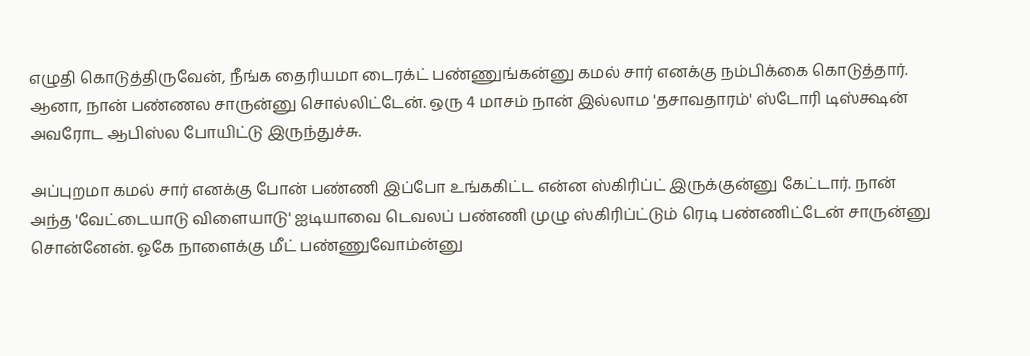எழுதி கொடுத்திருவேன், நீங்க தைரியமா டைரக்ட் பண்ணுங்கன்னு கமல் சார் எனக்கு நம்பிக்கை கொடுத்தார். ஆனா, நான் பண்ணல சாருன்னு சொல்லிட்டேன். ஒரு 4 மாசம் நான் இல்லாம 'தசாவதாரம்' ஸ்டோரி டிஸ்க்ஷன் அவரோட ஆபிஸ்ல போயிட்டு இருந்துச்சு.

அப்புறமா கமல் சார் எனக்கு போன் பண்ணி இப்போ உங்ககிட்ட என்ன ஸ்கிரிப்ட் இருக்குன்னு கேட்டார். நான் அந்த 'வேட்டையாடு விளையாடு' ஐடியாவை டெவலப் பண்ணி முழு ஸ்கிரிப்ட்டும் ரெடி பண்ணிட்டேன் சாருன்னு சொன்னேன். ஓகே நாளைக்கு மீட் பண்ணுவோம்ன்னு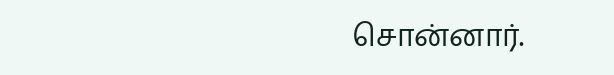சொன்னார்.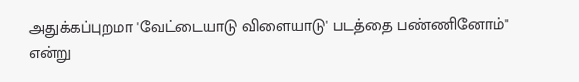அதுக்கப்புறமா 'வேட்டையாடு விளையாடு' படத்தை பண்ணினோம்" என்று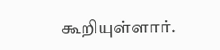கூறியுள்ளார்.